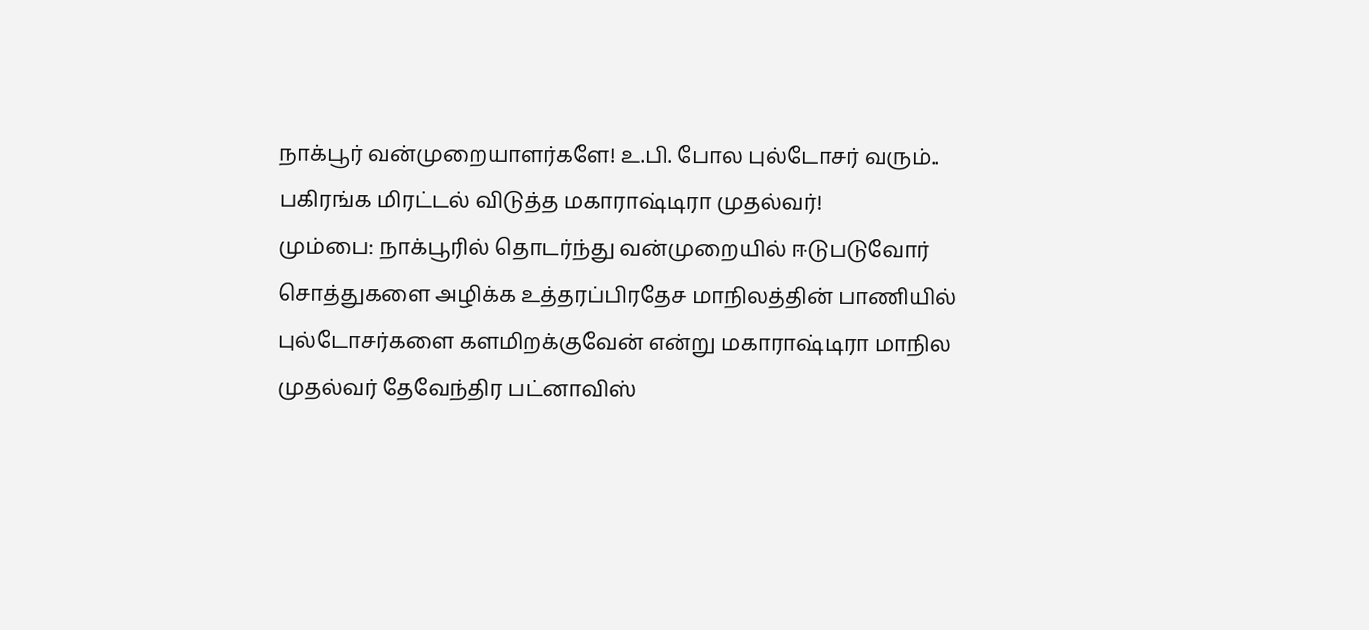நாக்பூர் வன்முறையாளர்களே! உ.பி. போல புல்டோசர் வரும்.. பகிரங்க மிரட்டல் விடுத்த மகாராஷ்டிரா முதல்வர்!
மும்பை: நாக்பூரில் தொடர்ந்து வன்முறையில் ஈடுபடுவோர் சொத்துகளை அழிக்க உத்தரப்பிரதேச மாநிலத்தின் பாணியில் புல்டோசர்களை களமிறக்குவேன் என்று மகாராஷ்டிரா மாநில முதல்வர் தேவேந்திர பட்னாவிஸ்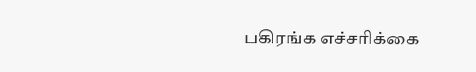பகிரங்க எச்சரிக்கை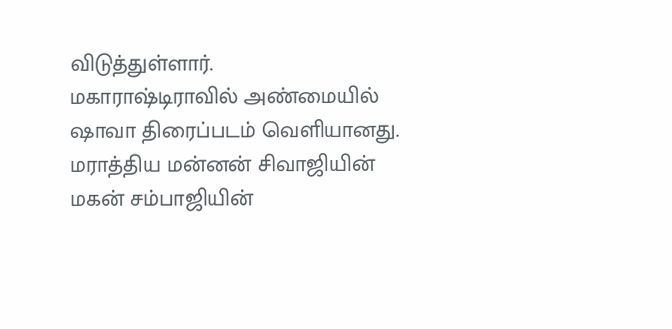விடுத்துள்ளார்.
மகாராஷ்டிராவில் அண்மையில் ஷாவா திரைப்படம் வெளியானது. மராத்திய மன்னன் சிவாஜியின் மகன் சம்பாஜியின்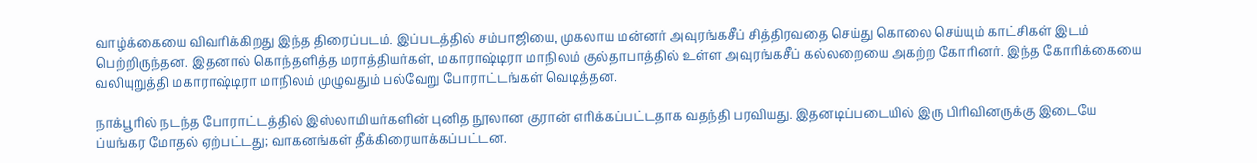வாழ்க்கையை விவரிக்கிறது இந்த திரைப்படம். இப்படத்தில் சம்பாஜியை, முகலாய மன்னர் அவுரங்கசீப் சித்திரவதை செய்து கொலை செய்யும் காட்சிகள் இடம் பெற்றிருந்தன. இதனால் கொந்தளித்த மராத்தியர்கள், மகாராஷ்டிரா மாநிலம் குல்தாபாத்தில் உள்ள அவுரங்கசீப் கல்லறையை அகற்ற கோரினர். இந்த கோரிக்கையை வலியுறுத்தி மகாராஷ்டிரா மாநிலம் முழுவதும் பல்வேறு போராட்டங்கள் வெடித்தன.

நாக்பூரில் நடந்த போராட்டத்தில் இஸ்லாமியர்களின் புனித நூலான குரான் எரிக்கப்பட்டதாக வதந்தி பரவியது. இதனடிப்படையில் இரு பிரிவினருக்கு இடையே ப்யங்கர மோதல் ஏற்பட்டது; வாகனங்கள் தீக்கிரையாக்கப்பட்டன.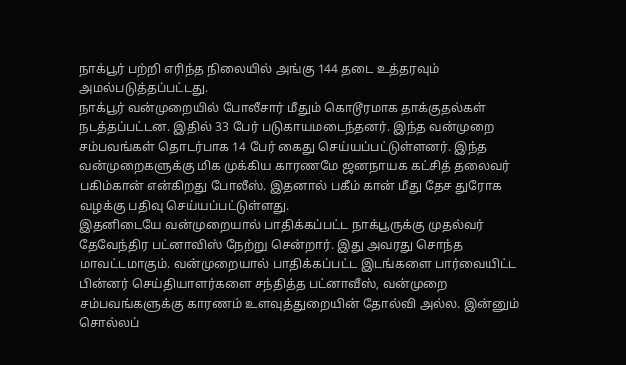நாக்பூர் பற்றி எரிந்த நிலையில் அங்கு 144 தடை உத்தரவும் அமல்படுத்தப்பட்டது.
நாக்பூர் வன்முறையில் போலீசார் மீதும் கொடூரமாக தாக்குதல்கள் நடத்தப்பட்டன. இதில் 33 பேர் படுகாயமடைந்தனர். இந்த வன்முறை சம்பவங்கள் தொடர்பாக 14 பேர் கைது செய்யப்பட்டுள்ளனர். இந்த வன்முறைகளுக்கு மிக முக்கிய காரணமே ஜனநாயக கட்சித் தலைவர் பகிம்கான் என்கிறது போலீஸ். இதனால் பகீம் கான் மீது தேச துரோக வழக்கு பதிவு செய்யப்பட்டுள்ளது.
இதனிடையே வன்முறையால் பாதிக்கப்பட்ட நாக்பூருக்கு முதல்வர் தேவேந்திர பட்னாவிஸ் நேற்று சென்றார். இது அவரது சொந்த மாவட்டமாகும். வன்முறையால் பாதிக்கப்பட்ட இடங்களை பார்வையிட்ட பின்னர் செய்தியாளர்களை சந்தித்த பட்னாவீஸ், வன்முறை சம்பவங்களுக்கு காரணம் உளவுத்துறையின் தோல்வி அல்ல. இன்னும் சொல்லப்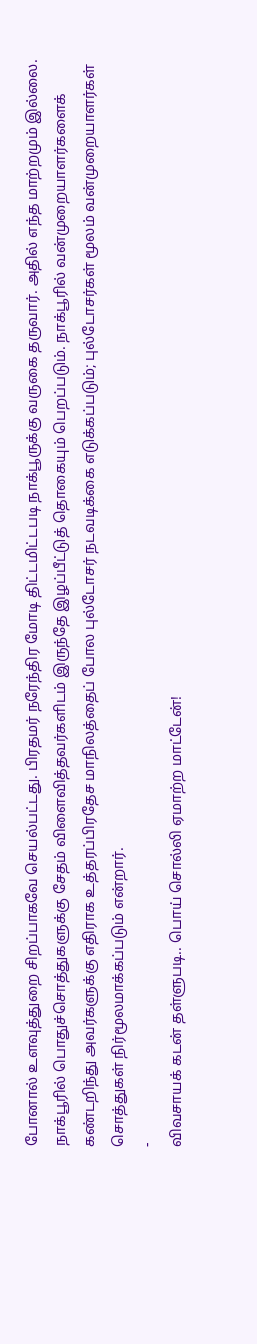போனால் உளவுத்துறை சிறப்பாகவே செயல்பட்டது. பிரதமர் நரேந்திர மோடி திட்டமிட்டபடி நாக்பூருக்கு வருகை தருவார். அதில் எந்த மாற்றமும் இல்லை.
நாக்பூரில் பொதுச்சொத்துகளுக்கு சேதம் விளைவித்தவர்களிடம் இருந்தே இழப்பீட்டுத் தொகையும் பெறப்படும். நாக்பூரில் வன்முறையாளர்களைக் கண்டறிந்து அவர்களுக்கு எதிராக உத்தரப்பிரதேச மாநிலத்தைப் போல புல்டோசர் நடவடிக்கை எடுக்கப்படும்; புல்டோசர்கள் மூலம் வன்முறையாளர்கள் சொத்துகள் நிர்மூலமாக்கப்படும் என்றார்.
-
விவசாயக் கடன் தள்ளுபடி.. பொய் சொல்லி ஏமாற்ற மாட்டேன்!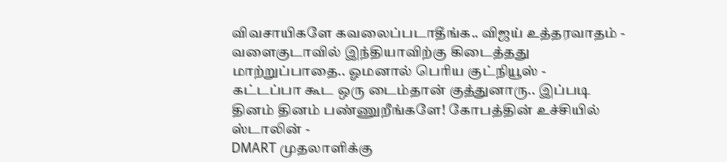விவசாயிகளே கவலைப்படாதீங்க.. விஜய் உத்தரவாதம் -
வளைகுடாவில் இந்தியாவிற்கு கிடைத்தது மாற்றுப்பாதை.. ஓமனால் பெரிய குட்நியூஸ் -
கட்டப்பா கூட ஒரு டைம்தான் குத்துனாரு.. இப்படி தினம் தினம் பண்ணுறீங்களே! கோபத்தின் உச்சியில் ஸ்டாலின் -
DMART முதலாளிக்கு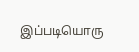இப்படியொரு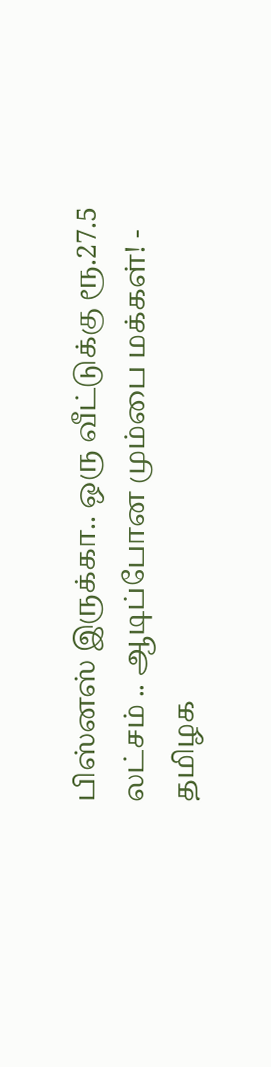பிஸ்னஸ் இருக்கா.. ஒரு வீட்டுக்கு ரூ.27.5 லட்சம் .. ஆடிப்போன மும்பை மக்கள்! -
தமிழக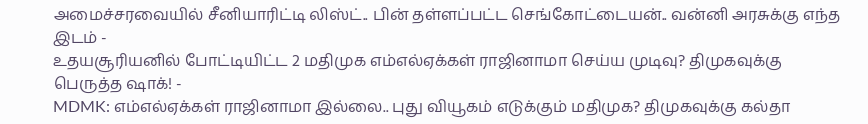அமைச்சரவையில் சீனியாரிட்டி லிஸ்ட்.. பின் தள்ளப்பட்ட செங்கோட்டையன்.. வன்னி அரசுக்கு எந்த இடம் -
உதயசூரியனில் போட்டியிட்ட 2 மதிமுக எம்எல்ஏக்கள் ராஜினாமா செய்ய முடிவு? திமுகவுக்கு பெருத்த ஷாக்! -
MDMK: எம்எல்ஏக்கள் ராஜினாமா இல்லை.. புது வியூகம் எடுக்கும் மதிமுக? திமுகவுக்கு கல்தா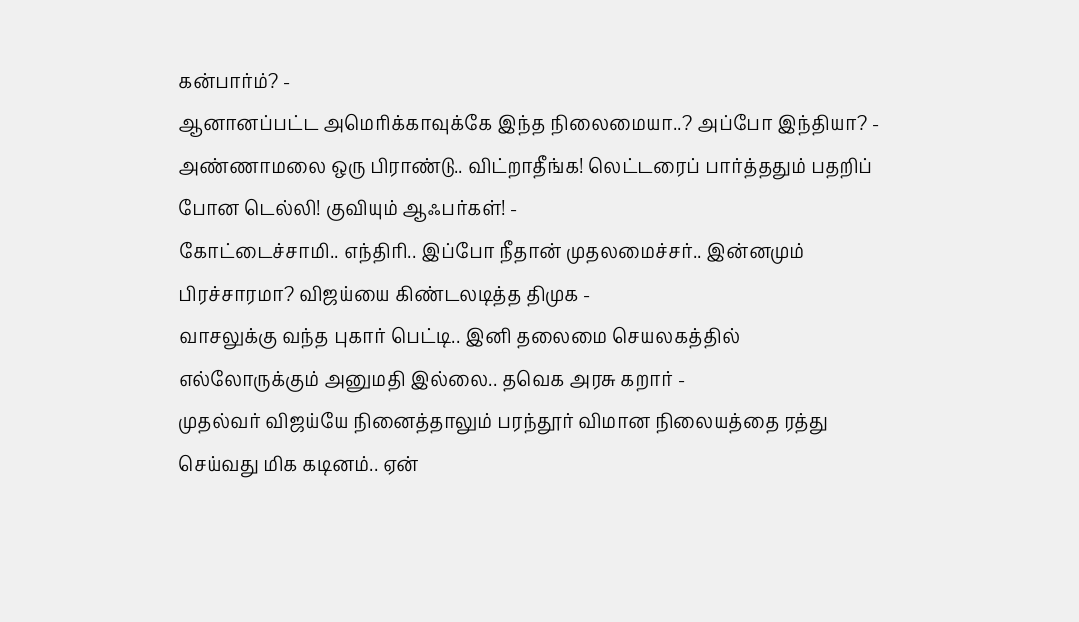கன்பார்ம்? -
ஆனானப்பட்ட அமெரிக்காவுக்கே இந்த நிலைமையா..? அப்போ இந்தியா? -
அண்ணாமலை ஒரு பிராண்டு.. விட்றாதீங்க! லெட்டரைப் பார்த்ததும் பதறிப் போன டெல்லி! குவியும் ஆஃபர்கள்! -
கோட்டைச்சாமி.. எந்திரி.. இப்போ நீதான் முதலமைச்சர்.. இன்னமும் பிரச்சாரமா? விஜய்யை கிண்டலடித்த திமுக -
வாசலுக்கு வந்த புகார் பெட்டி.. இனி தலைமை செயலகத்தில் எல்லோருக்கும் அனுமதி இல்லை.. தவெக அரசு கறார் -
முதல்வர் விஜய்யே நினைத்தாலும் பரந்தூர் விமான நிலையத்தை ரத்து செய்வது மிக கடினம்.. ஏன்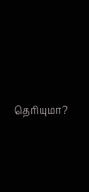தெரியுமா?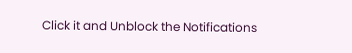Click it and Unblock the Notifications